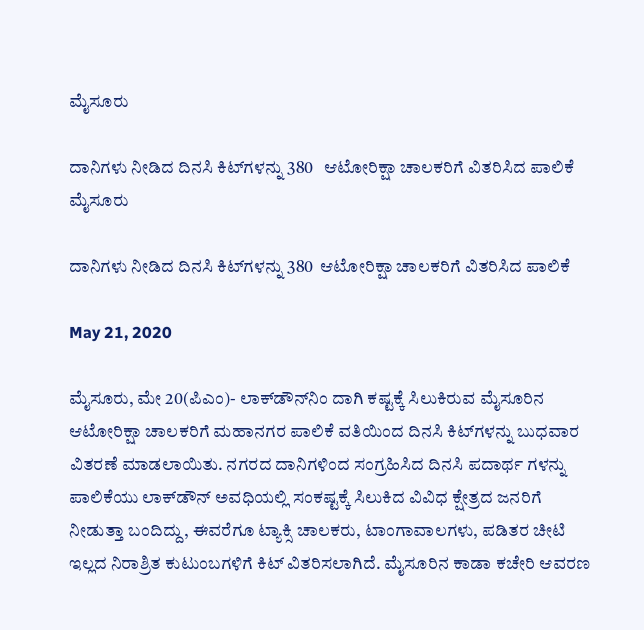ಮೈಸೂರು

ದಾನಿಗಳು ನೀಡಿದ ದಿನಸಿ ಕಿಟ್‍ಗಳನ್ನು 380   ಆಟೋರಿಕ್ಷಾ ಚಾಲಕರಿಗೆ ವಿತರಿಸಿದ ಪಾಲಿಕೆ
ಮೈಸೂರು

ದಾನಿಗಳು ನೀಡಿದ ದಿನಸಿ ಕಿಟ್‍ಗಳನ್ನು 380  ಆಟೋರಿಕ್ಷಾ ಚಾಲಕರಿಗೆ ವಿತರಿಸಿದ ಪಾಲಿಕೆ

May 21, 2020

ಮೈಸೂರು, ಮೇ 20(ಪಿಎಂ)- ಲಾಕ್‍ಡೌನ್‍ನಿಂ ದಾಗಿ ಕಷ್ಟಕ್ಕೆ ಸಿಲುಕಿರುವ ಮೈಸೂರಿನ ಆಟೋರಿಕ್ಷಾ ಚಾಲಕರಿಗೆ ಮಹಾನಗರ ಪಾಲಿಕೆ ವತಿಯಿಂದ ದಿನಸಿ ಕಿಟ್‍ಗಳನ್ನು ಬುಧವಾರ ವಿತರಣೆ ಮಾಡಲಾಯಿತು. ನಗರದ ದಾನಿಗಳಿಂದ ಸಂಗ್ರಹಿಸಿದ ದಿನಸಿ ಪದಾರ್ಥ ಗಳನ್ನು ಪಾಲಿಕೆಯು ಲಾಕ್‍ಡೌನ್ ಅವಧಿಯಲ್ಲಿ ಸಂಕಷ್ಟಕ್ಕೆ ಸಿಲುಕಿದ ವಿವಿಧ ಕ್ಷೇತ್ರದ ಜನರಿಗೆ ನೀಡುತ್ತಾ ಬಂದಿದ್ದು, ಈವರೆಗೂ ಟ್ಯಾಕ್ಸಿ ಚಾಲಕರು, ಟಾಂಗಾವಾಲಗಳು, ಪಡಿತರ ಚೀಟಿ ಇಲ್ಲದ ನಿರಾಶ್ರಿತ ಕುಟುಂಬಗಳಿಗೆ ಕಿಟ್ ವಿತರಿಸಲಾಗಿದೆ. ಮೈಸೂರಿನ ಕಾಡಾ ಕಚೇರಿ ಆವರಣ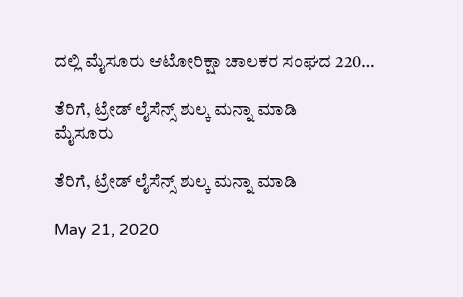ದಲ್ಲಿ ಮೈಸೂರು ಆಟೋರಿಕ್ಷಾ ಚಾಲಕರ ಸಂಘದ 220…

ತೆರಿಗೆ, ಟ್ರೇಡ್ ಲೈಸೆನ್ಸ್ ಶುಲ್ಕ ಮನ್ನಾ ಮಾಡಿ
ಮೈಸೂರು

ತೆರಿಗೆ, ಟ್ರೇಡ್ ಲೈಸೆನ್ಸ್ ಶುಲ್ಕ ಮನ್ನಾ ಮಾಡಿ

May 21, 2020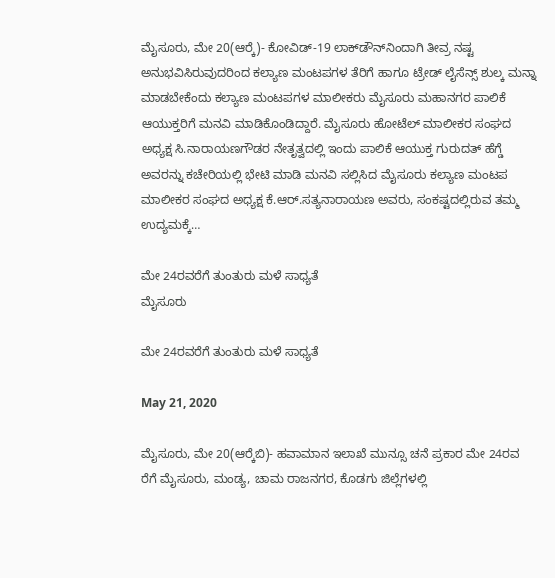ಮೈಸೂರು, ಮೇ 20(ಆರ್‍ಕೆ)- ಕೋವಿಡ್-19 ಲಾಕ್‍ಡೌನ್‍ನಿಂದಾಗಿ ತೀವ್ರ ನಷ್ಟ ಅನುಭವಿಸಿರುವುದರಿಂದ ಕಲ್ಯಾಣ ಮಂಟಪಗಳ ತೆರಿಗೆ ಹಾಗೂ ಟ್ರೇಡ್ ಲೈಸೆನ್ಸ್ ಶುಲ್ಕ ಮನ್ನಾ ಮಾಡಬೇಕೆಂದು ಕಲ್ಯಾಣ ಮಂಟಪಗಳ ಮಾಲೀಕರು ಮೈಸೂರು ಮಹಾನಗರ ಪಾಲಿಕೆ ಆಯುಕ್ತರಿಗೆ ಮನವಿ ಮಾಡಿಕೊಂಡಿದ್ದಾರೆ. ಮೈಸೂರು ಹೋಟೆಲ್ ಮಾಲೀಕರ ಸಂಘದ ಅಧ್ಯಕ್ಷ ಸಿ.ನಾರಾಯಣಗೌಡರ ನೇತೃತ್ವದಲ್ಲಿ ಇಂದು ಪಾಲಿಕೆ ಆಯುಕ್ತ ಗುರುದತ್ ಹೆಗ್ಡೆ ಅವರನ್ನು ಕಚೇರಿಯಲ್ಲಿ ಭೇಟಿ ಮಾಡಿ ಮನವಿ ಸಲ್ಲಿಸಿದ ಮೈಸೂರು ಕಲ್ಯಾಣ ಮಂಟಪ ಮಾಲೀಕರ ಸಂಘದ ಅಧ್ಯಕ್ಷ ಕೆ.ಆರ್.ಸತ್ಯನಾರಾಯಣ ಅವರು, ಸಂಕಷ್ಟದಲ್ಲಿರುವ ತಮ್ಮ ಉದ್ಯಮಕ್ಕೆ…

ಮೇ 24ರವರೆಗೆ ತುಂತುರು ಮಳೆ ಸಾಧ್ಯತೆ
ಮೈಸೂರು

ಮೇ 24ರವರೆಗೆ ತುಂತುರು ಮಳೆ ಸಾಧ್ಯತೆ

May 21, 2020

ಮೈಸೂರು, ಮೇ 20(ಆರ್‍ಕೆಬಿ)- ಹವಾಮಾನ ಇಲಾಖೆ ಮುನ್ಸೂ ಚನೆ ಪ್ರಕಾರ ಮೇ 24ರವ ರೆಗೆ ಮೈಸೂರು, ಮಂಡ್ಯ, ಚಾಮ ರಾಜನಗರ, ಕೊಡಗು ಜಿಲ್ಲೆಗಳಲ್ಲಿ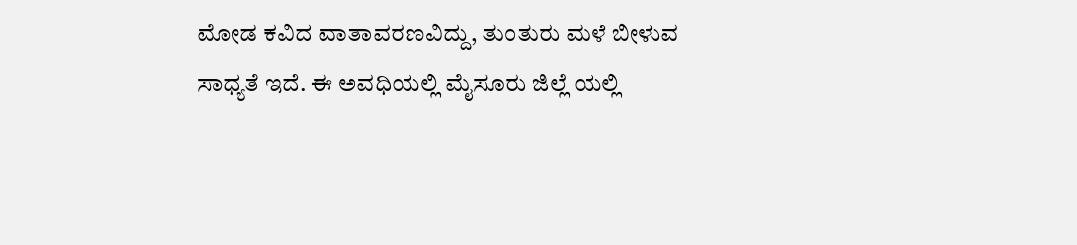ಮೋಡ ಕವಿದ ವಾತಾವರಣವಿದ್ದು, ತುಂತುರು ಮಳೆ ಬೀಳುವ ಸಾಧ್ಯತೆ ಇದೆ. ಈ ಅವಧಿಯಲ್ಲಿ ಮೈಸೂರು ಜಿಲ್ಲೆ ಯಲ್ಲಿ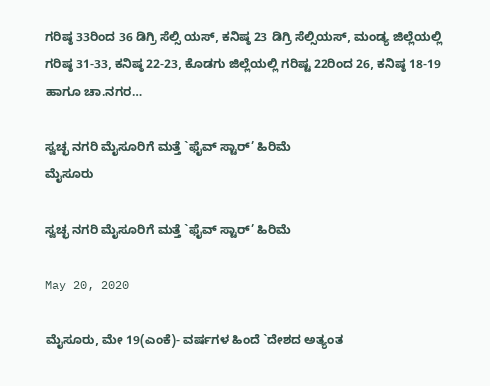ಗರಿಷ್ಠ 33ರಿಂದ 36 ಡಿಗ್ರಿ ಸೆಲ್ಸಿ ಯಸ್, ಕನಿಷ್ಠ 23 ಡಿಗ್ರಿ ಸೆಲ್ಸಿಯಸ್, ಮಂಡ್ಯ ಜಿಲ್ಲೆಯಲ್ಲಿ ಗರಿಷ್ಠ 31-33, ಕನಿಷ್ಠ 22-23, ಕೊಡಗು ಜಿಲ್ಲೆಯಲ್ಲಿ ಗರಿಷ್ಟ 22ರಿಂದ 26, ಕನಿಷ್ಠ 18-19 ಹಾಗೂ ಚಾ.ನಗರ…

ಸ್ವಚ್ಛ ನಗರಿ ಮೈಸೂರಿಗೆ ಮತ್ತೆ `ಫೈವ್ ಸ್ಟಾರ್’ ಹಿರಿಮೆ
ಮೈಸೂರು

ಸ್ವಚ್ಛ ನಗರಿ ಮೈಸೂರಿಗೆ ಮತ್ತೆ `ಫೈವ್ ಸ್ಟಾರ್’ ಹಿರಿಮೆ

May 20, 2020

ಮೈಸೂರು, ಮೇ 19(ಎಂಕೆ)- ವರ್ಷಗಳ ಹಿಂದೆ `ದೇಶದ ಅತ್ಯಂತ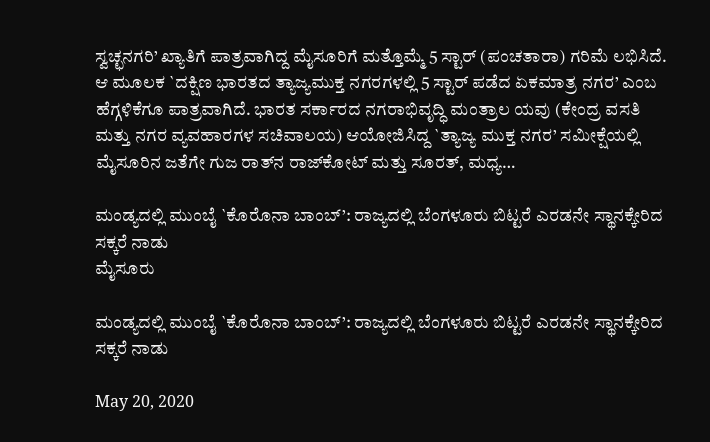ಸ್ವಚ್ಛನಗರಿ’ ಖ್ಯಾತಿಗೆ ಪಾತ್ರವಾಗಿದ್ದ ಮೈಸೂರಿಗೆ ಮತ್ತೊಮ್ಮೆ 5 ಸ್ಟಾರ್ (ಪಂಚತಾರಾ) ಗರಿಮೆ ಲಭಿಸಿದೆ. ಆ ಮೂಲಕ `ದಕ್ಷಿಣ ಭಾರತದ ತ್ಯಾಜ್ಯಮುಕ್ತ ನಗರಗಳಲ್ಲಿ 5 ಸ್ಟಾರ್ ಪಡೆದ ಏಕಮಾತ್ರ ನಗರ’ ಎಂಬ ಹೆಗ್ಗಳಿಕೆಗೂ ಪಾತ್ರವಾಗಿದೆ. ಭಾರತ ಸರ್ಕಾರದ ನಗರಾಭಿವೃದ್ಧಿ ಮಂತ್ರಾಲ ಯವು (ಕೇಂದ್ರ ವಸತಿ ಮತ್ತು ನಗರ ವ್ಯವಹಾರಗಳ ಸಚಿವಾಲಯ) ಆಯೋಜಿಸಿದ್ದ `ತ್ಯಾಜ್ಯ ಮುಕ್ತ ನಗರ’ ಸಮೀಕ್ಷೆಯಲ್ಲಿ ಮೈಸೂರಿನ ಜತೆಗೇ ಗುಜ ರಾತ್‍ನ ರಾಜ್‍ಕೋಟ್ ಮತ್ತು ಸೂರತ್, ಮಧ್ಯ…

ಮಂಡ್ಯದಲ್ಲಿ ಮುಂಬೈ `ಕೊರೊನಾ ಬಾಂಬ್’: ರಾಜ್ಯದಲ್ಲಿ ಬೆಂಗಳೂರು ಬಿಟ್ಟರೆ ಎರಡನೇ ಸ್ಥಾನಕ್ಕೇರಿದ ಸಕ್ಕರೆ ನಾಡು
ಮೈಸೂರು

ಮಂಡ್ಯದಲ್ಲಿ ಮುಂಬೈ `ಕೊರೊನಾ ಬಾಂಬ್’: ರಾಜ್ಯದಲ್ಲಿ ಬೆಂಗಳೂರು ಬಿಟ್ಟರೆ ಎರಡನೇ ಸ್ಥಾನಕ್ಕೇರಿದ ಸಕ್ಕರೆ ನಾಡು

May 20, 2020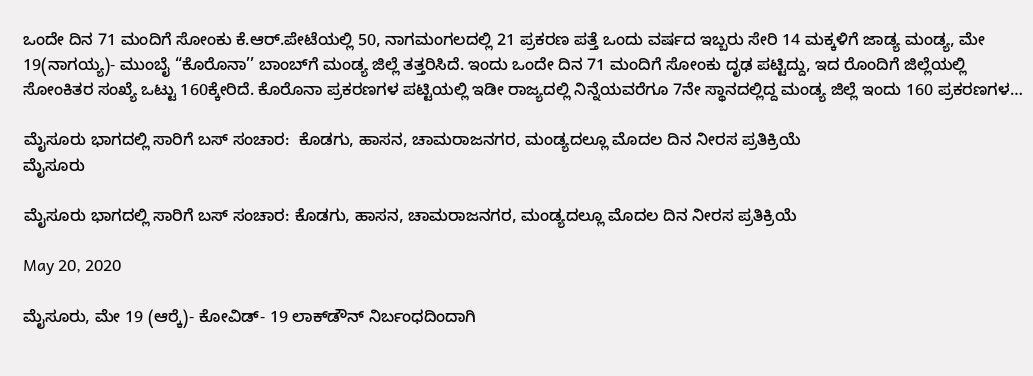ಒಂದೇ ದಿನ 71 ಮಂದಿಗೆ ಸೋಂಕು ಕೆ.ಆರ್.ಪೇಟೆಯಲ್ಲಿ 50, ನಾಗಮಂಗಲದಲ್ಲಿ 21 ಪ್ರಕರಣ ಪತ್ತೆ ಒಂದು ವರ್ಷದ ಇಬ್ಬರು ಸೇರಿ 14 ಮಕ್ಕಳಿಗೆ ಜಾಡ್ಯ ಮಂಡ್ಯ, ಮೇ 19(ನಾಗಯ್ಯ)- ಮುಂಬೈ “ಕೊರೊನಾ’’ ಬಾಂಬ್‍ಗೆ ಮಂಡ್ಯ ಜಿಲ್ಲೆ ತತ್ತರಿಸಿದೆ. ಇಂದು ಒಂದೇ ದಿನ 71 ಮಂದಿಗೆ ಸೋಂಕು ದೃಢ ಪಟ್ಟಿದ್ದು, ಇದ ರೊಂದಿಗೆ ಜಿಲ್ಲೆಯಲ್ಲಿ ಸೋಂಕಿತರ ಸಂಖ್ಯೆ ಒಟ್ಟು 160ಕ್ಕೇರಿದೆ. ಕೊರೊನಾ ಪ್ರಕರಣಗಳ ಪಟ್ಟಿಯಲ್ಲಿ ಇಡೀ ರಾಜ್ಯದಲ್ಲಿ ನಿನ್ನೆಯವರೆಗೂ 7ನೇ ಸ್ಥಾನದಲ್ಲಿದ್ದ ಮಂಡ್ಯ ಜಿಲ್ಲೆ ಇಂದು 160 ಪ್ರಕರಣಗಳ…

ಮೈಸೂರು ಭಾಗದಲ್ಲಿ ಸಾರಿಗೆ ಬಸ್ ಸಂಚಾರ:  ಕೊಡಗು, ಹಾಸನ, ಚಾಮರಾಜನಗರ, ಮಂಡ್ಯದಲ್ಲೂ ಮೊದಲ ದಿನ ನೀರಸ ಪ್ರತಿಕ್ರಿಯೆ
ಮೈಸೂರು

ಮೈಸೂರು ಭಾಗದಲ್ಲಿ ಸಾರಿಗೆ ಬಸ್ ಸಂಚಾರ: ಕೊಡಗು, ಹಾಸನ, ಚಾಮರಾಜನಗರ, ಮಂಡ್ಯದಲ್ಲೂ ಮೊದಲ ದಿನ ನೀರಸ ಪ್ರತಿಕ್ರಿಯೆ

May 20, 2020

ಮೈಸೂರು, ಮೇ 19 (ಆರ್‍ಕೆ)- ಕೋವಿಡ್- 19 ಲಾಕ್‍ಡೌನ್ ನಿರ್ಬಂಧದಿಂದಾಗಿ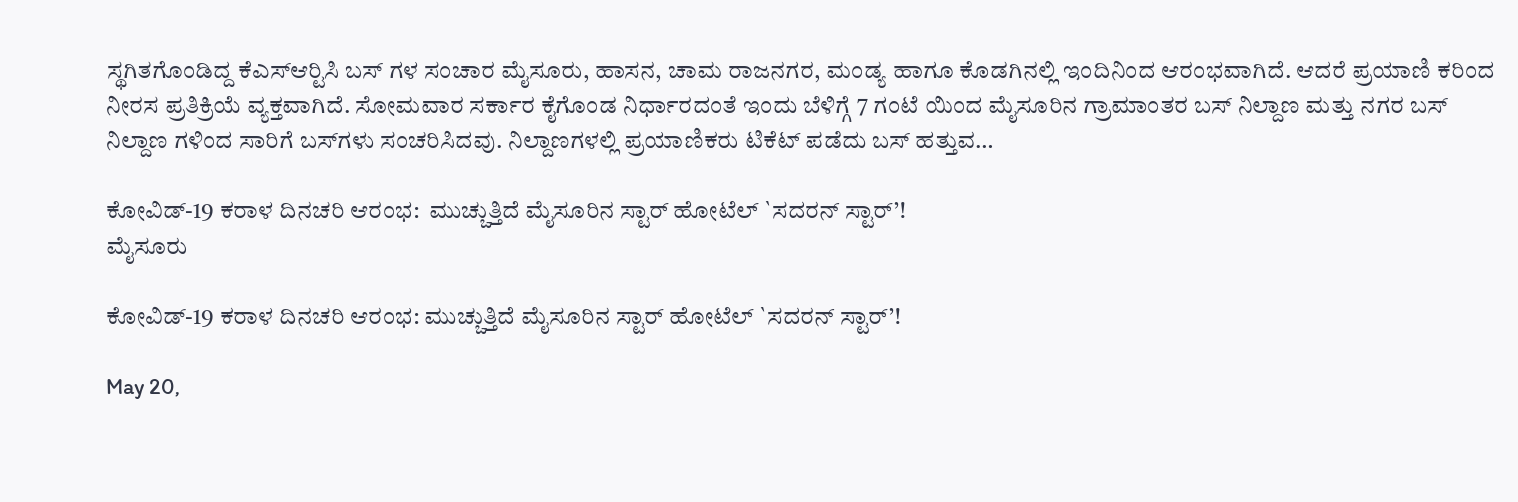ಸ್ಥಗಿತಗೊಂಡಿದ್ದ ಕೆಎಸ್‍ಆರ್‍ಟಿಸಿ ಬಸ್ ಗಳ ಸಂಚಾರ ಮೈಸೂರು, ಹಾಸನ, ಚಾಮ ರಾಜನಗರ, ಮಂಡ್ಯ ಹಾಗೂ ಕೊಡಗಿನಲ್ಲಿ ಇಂದಿನಿಂದ ಆರಂಭವಾಗಿದೆ. ಆದರೆ ಪ್ರಯಾಣಿ ಕರಿಂದ ನೀರಸ ಪ್ರತಿಕ್ರಿಯೆ ವ್ಯಕ್ತವಾಗಿದೆ. ಸೋಮವಾರ ಸರ್ಕಾರ ಕೈಗೊಂಡ ನಿರ್ಧಾರದಂತೆ ಇಂದು ಬೆಳಿಗ್ಗೆ 7 ಗಂಟೆ ಯಿಂದ ಮೈಸೂರಿನ ಗ್ರಾಮಾಂತರ ಬಸ್ ನಿಲ್ದಾಣ ಮತ್ತು ನಗರ ಬಸ್ ನಿಲ್ದಾಣ ಗಳಿಂದ ಸಾರಿಗೆ ಬಸ್‍ಗಳು ಸಂಚರಿಸಿದವು. ನಿಲ್ದಾಣಗಳಲ್ಲಿ ಪ್ರಯಾಣಿಕರು ಟಿಕೆಟ್ ಪಡೆದು ಬಸ್ ಹತ್ತುವ…

ಕೋವಿಡ್-19 ಕರಾಳ ದಿನಚರಿ ಆರಂಭ:  ಮುಚ್ಚುತ್ತಿದೆ ಮೈಸೂರಿನ ಸ್ಟಾರ್ ಹೋಟೆಲ್ `ಸದರನ್ ಸ್ಟಾರ್’!
ಮೈಸೂರು

ಕೋವಿಡ್-19 ಕರಾಳ ದಿನಚರಿ ಆರಂಭ: ಮುಚ್ಚುತ್ತಿದೆ ಮೈಸೂರಿನ ಸ್ಟಾರ್ ಹೋಟೆಲ್ `ಸದರನ್ ಸ್ಟಾರ್’!

May 20,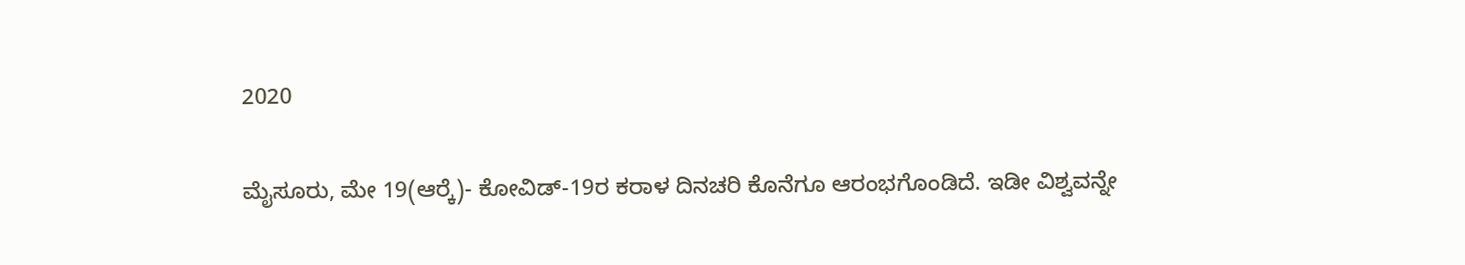2020

ಮೈಸೂರು, ಮೇ 19(ಆರ್‍ಕೆ)- ಕೋವಿಡ್-19ರ ಕರಾಳ ದಿನಚರಿ ಕೊನೆಗೂ ಆರಂಭಗೊಂಡಿದೆ. ಇಡೀ ವಿಶ್ವವನ್ನೇ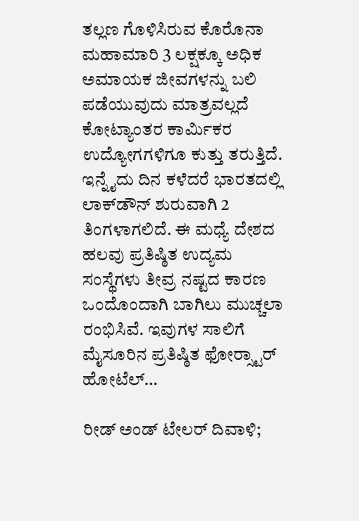ತಲ್ಲಣ ಗೊಳಿಸಿರುವ ಕೊರೊನಾ ಮಹಾಮಾರಿ 3 ಲಕ್ಷಕ್ಕೂ ಅಧಿಕ ಅಮಾಯಕ ಜೀವಗಳನ್ನು ಬಲಿ ಪಡೆಯುವುದು ಮಾತ್ರವಲ್ಲದೆ ಕೋಟ್ಯಾಂತರ ಕಾರ್ಮಿಕರ ಉದ್ಯೋಗಗಳಿಗೂ ಕುತ್ತು ತರುತ್ತಿದೆ. ಇನ್ನೈದು ದಿನ ಕಳೆದರೆ ಭಾರತದಲ್ಲಿ ಲಾಕ್‍ಡೌನ್ ಶುರುವಾಗಿ 2 ತಿಂಗಳಾಗಲಿದೆ. ಈ ಮಧ್ಯೆ ದೇಶದ ಹಲವು ಪ್ರತಿಷ್ಠಿತ ಉದ್ಯಮ ಸಂಸ್ಥೆಗಳು ತೀವ್ರ ನಷ್ಟದ ಕಾರಣ ಒಂದೊಂದಾಗಿ ಬಾಗಿಲು ಮುಚ್ಚಲಾ ರಂಭಿಸಿವೆ. ಇವುಗಳ ಸಾಲಿಗೆ ಮೈಸೂರಿನ ಪ್ರತಿಷ್ಠಿತ ಫೋರ್‍ಸ್ಟಾರ್ ಹೋಟೆಲ್…

ರೀಡ್ ಅಂಡ್ ಟೇಲರ್ ದಿವಾಳಿ;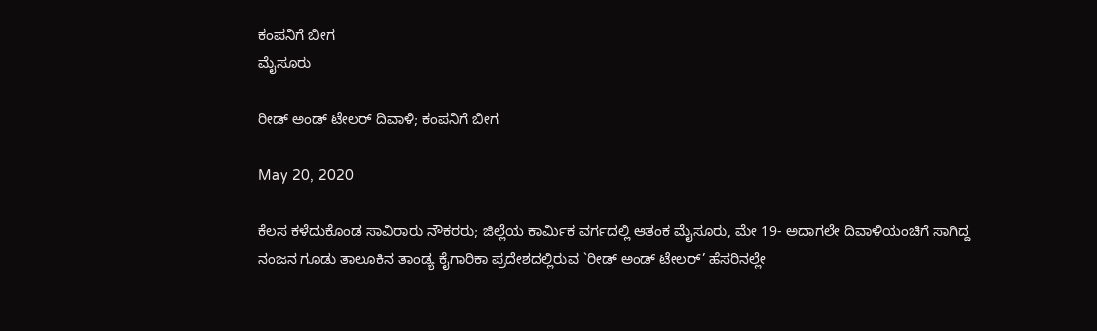ಕಂಪನಿಗೆ ಬೀಗ
ಮೈಸೂರು

ರೀಡ್ ಅಂಡ್ ಟೇಲರ್ ದಿವಾಳಿ; ಕಂಪನಿಗೆ ಬೀಗ

May 20, 2020

ಕೆಲಸ ಕಳೆದುಕೊಂಡ ಸಾವಿರಾರು ನೌಕರರು; ಜಿಲ್ಲೆಯ ಕಾರ್ಮಿಕ ವರ್ಗದಲ್ಲಿ ಆತಂಕ ಮೈಸೂರು, ಮೇ 19- ಅದಾಗಲೇ ದಿವಾಳಿಯಂಚಿಗೆ ಸಾಗಿದ್ದ ನಂಜನ ಗೂಡು ತಾಲೂಕಿನ ತಾಂಡ್ಯ ಕೈಗಾರಿಕಾ ಪ್ರದೇಶದಲ್ಲಿರುವ `ರೀಡ್ ಅಂಡ್ ಟೇಲರ್’ ಹೆಸರಿನಲ್ಲೇ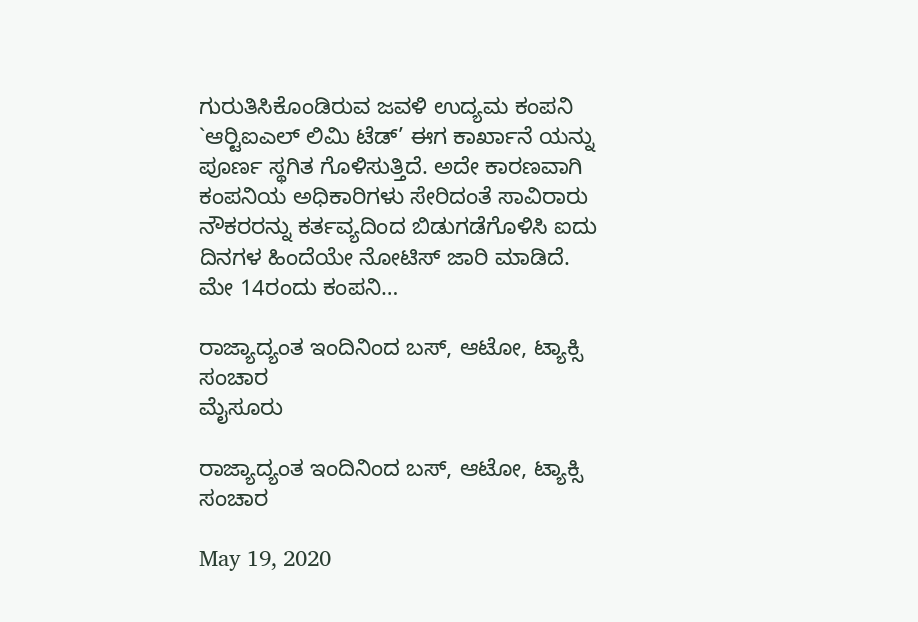ಗುರುತಿಸಿಕೊಂಡಿರುವ ಜವಳಿ ಉದ್ಯಮ ಕಂಪನಿ `ಆರ್‍ಟಿಐಎಲ್ ಲಿಮಿ ಟೆಡ್’ ಈಗ ಕಾರ್ಖಾನೆ ಯನ್ನು ಪೂರ್ಣ ಸ್ಥಗಿತ ಗೊಳಿಸುತ್ತಿದೆ. ಅದೇ ಕಾರಣವಾಗಿ ಕಂಪನಿಯ ಅಧಿಕಾರಿಗಳು ಸೇರಿದಂತೆ ಸಾವಿರಾರು ನೌಕರರನ್ನು ಕರ್ತವ್ಯದಿಂದ ಬಿಡುಗಡೆಗೊಳಿಸಿ ಐದು ದಿನಗಳ ಹಿಂದೆಯೇ ನೋಟಿಸ್ ಜಾರಿ ಮಾಡಿದೆ. ಮೇ 14ರಂದು ಕಂಪನಿ…

ರಾಜ್ಯಾದ್ಯಂತ ಇಂದಿನಿಂದ ಬಸ್, ಆಟೋ, ಟ್ಯಾಕ್ಸಿ ಸಂಚಾರ
ಮೈಸೂರು

ರಾಜ್ಯಾದ್ಯಂತ ಇಂದಿನಿಂದ ಬಸ್, ಆಟೋ, ಟ್ಯಾಕ್ಸಿ ಸಂಚಾರ

May 19, 2020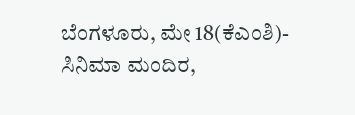ಬೆಂಗಳೂರು, ಮೇ 18(ಕೆಎಂಶಿ)- ಸಿನಿಮಾ ಮಂದಿರ,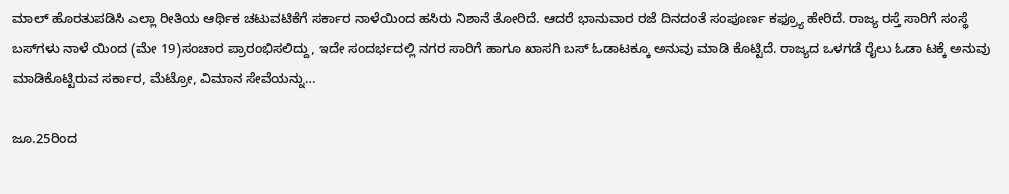ಮಾಲ್ ಹೊರತುಪಡಿಸಿ ಎಲ್ಲಾ ರೀತಿಯ ಆರ್ಥಿಕ ಚಟುವಟಿಕೆಗೆ ಸರ್ಕಾರ ನಾಳೆಯಿಂದ ಹಸಿರು ನಿಶಾನೆ ತೋರಿದೆ. ಆದರೆ ಭಾನುವಾರ ರಜೆ ದಿನದಂತೆ ಸಂಪೂರ್ಣ ಕಫ್ರ್ಯೂ ಹೇರಿದೆ. ರಾಜ್ಯ ರಸ್ತೆ ಸಾರಿಗೆ ಸಂಸ್ಥೆ ಬಸ್‍ಗಳು ನಾಳೆ ಯಿಂದ (ಮೇ 19)ಸಂಚಾರ ಪ್ರಾರಂಭಿಸಲಿದ್ದು, ಇದೇ ಸಂದರ್ಭದಲ್ಲಿ ನಗರ ಸಾರಿಗೆ ಹಾಗೂ ಖಾಸಗಿ ಬಸ್ ಓಡಾಟಕ್ಕೂ ಅನುವು ಮಾಡಿ ಕೊಟ್ಟಿದೆ. ರಾಜ್ಯದ ಒಳಗಡೆ ರೈಲು ಓಡಾ ಟಕ್ಕೆ ಅನುವು ಮಾಡಿಕೊಟ್ಟಿರುವ ಸರ್ಕಾರ, ಮೆಟ್ರೋ, ವಿಮಾನ ಸೇವೆಯನ್ನು…

ಜೂ.25ರಿಂದ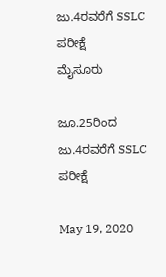ಜು.4ರವರೆಗೆ SSLC ಪರೀಕ್ಷೆ
ಮೈಸೂರು

ಜೂ.25ರಿಂದ ಜು.4ರವರೆಗೆ SSLC ಪರೀಕ್ಷೆ

May 19, 2020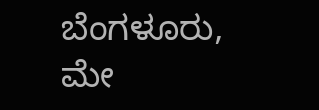ಬೆಂಗಳೂರು, ಮೇ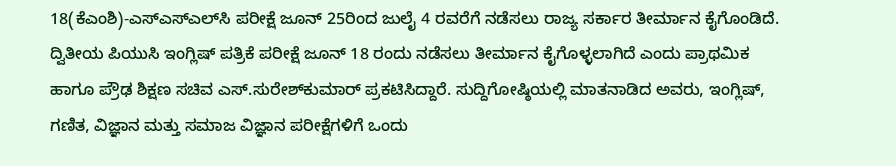18(ಕೆಎಂಶಿ)-ಎಸ್‍ಎಸ್‍ಎಲ್‍ಸಿ ಪರೀಕ್ಷೆ ಜೂನ್ 25ರಿಂದ ಜುಲೈ 4 ರವರೆಗೆ ನಡೆಸಲು ರಾಜ್ಯ ಸರ್ಕಾರ ತೀರ್ಮಾನ ಕೈಗೊಂಡಿದೆ. ದ್ವಿತೀಯ ಪಿಯುಸಿ ಇಂಗ್ಲಿಷ್ ಪತ್ರಿಕೆ ಪರೀಕ್ಷೆ ಜೂನ್ 18 ರಂದು ನಡೆಸಲು ತೀರ್ಮಾನ ಕೈಗೊಳ್ಳಲಾಗಿದೆ ಎಂದು ಪ್ರಾಥಮಿಕ ಹಾಗೂ ಪ್ರೌಢ ಶಿಕ್ಷಣ ಸಚಿವ ಎಸ್.ಸುರೇಶ್‍ಕುಮಾರ್ ಪ್ರಕಟಿಸಿದ್ದಾರೆ. ಸುದ್ದಿಗೋಷ್ಠಿಯಲ್ಲಿ ಮಾತನಾಡಿದ ಅವರು, ಇಂಗ್ಲಿಷ್, ಗಣಿತ, ವಿಜ್ಞಾನ ಮತ್ತು ಸಮಾಜ ವಿಜ್ಞಾನ ಪರೀಕ್ಷೆಗಳಿಗೆ ಒಂದು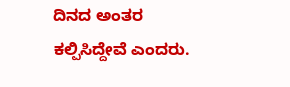ದಿನದ ಅಂತರ ಕಲ್ಪಿಸಿದ್ದೇವೆ ಎಂದರು.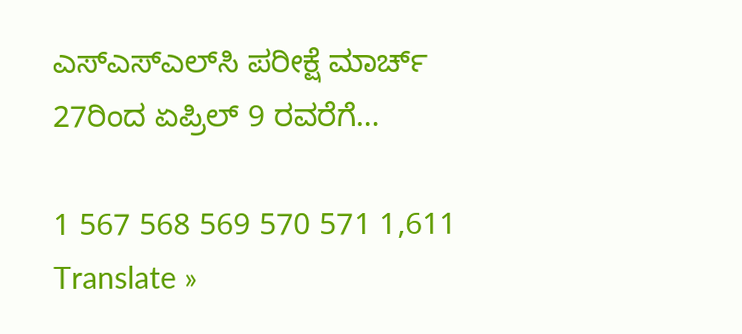ಎಸ್‍ಎಸ್‍ಎಲ್‍ಸಿ ಪರೀಕ್ಷೆ ಮಾರ್ಚ್ 27ರಿಂದ ಏಪ್ರಿಲ್ 9 ರವರೆಗೆ…

1 567 568 569 570 571 1,611
Translate »